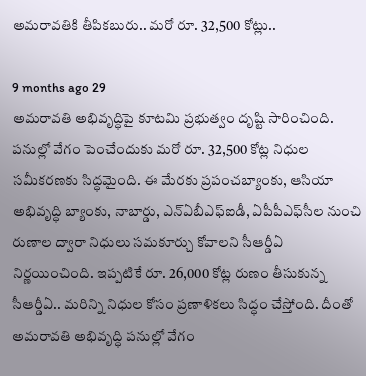అమరావతికి తీపికబురు.. మరో రూ. 32,500 కోట్లు..

9 months ago 29
అమరావతి అభివృద్ధిపై కూటమి ప్రభుత్వం దృష్టి సారించింది. పనుల్లో వేగం పెంచేందుకు మరో రూ. 32,500 కోట్ల నిధుల సమీకరణకు సిద్ధమైంది. ఈ మేరకు ప్రపంచబ్యాంకు, ఆసియా అభివృద్ధి బ్యాంకు, నాబార్డు, ఎన్‌ఏబీఎఫ్‌ఐడీ, ఏపీపీఎఫ్‌సీల నుంచి రుణాల ద్వారా నిధులు సమకూర్చు కోవాలని సీఆర్డీఏ నిర్ణయించింది. ఇప్పటికే రూ. 26,000 కోట్ల రుణం తీసుకున్న సీఆర్డీఏ.. మరిన్ని నిధుల కోసం ప్రణాళికలు సిద్ధం చేస్తోంది. దీంతో అమరావతి అభివృద్ధి పనుల్లో వేగం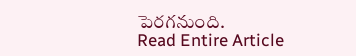పెరగనుంది.
Read Entire Article